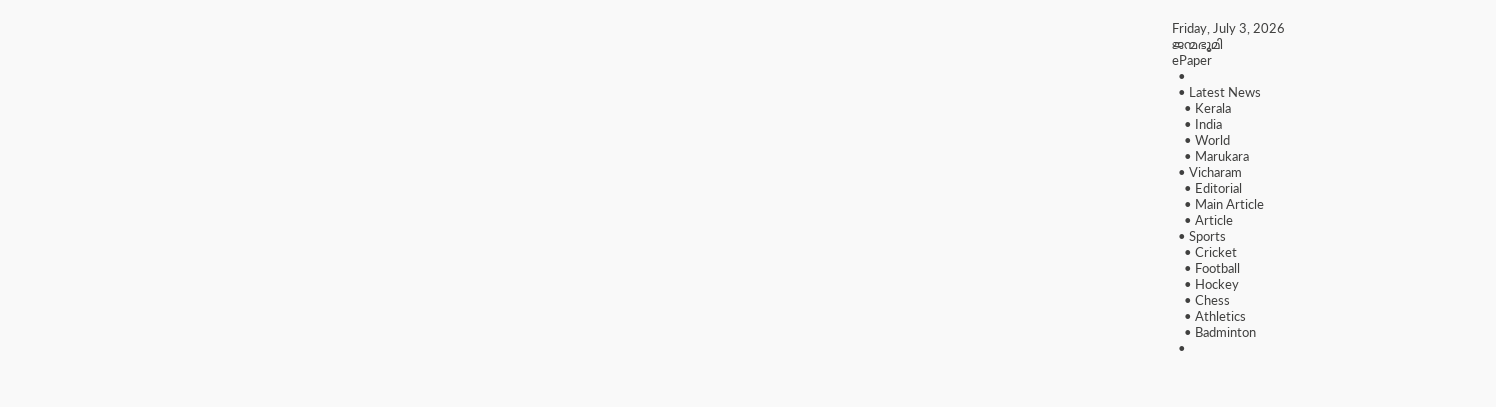Friday, July 3, 2026
ജന്മഭൂമി
ePaper
  •
  • Latest News
    • Kerala
    • India
    • World
    • Marukara
  • Vicharam
    • Editorial
    • Main Article
    • Article
  • Sports
    • Cricket
    • Football
    • Hockey
    • Chess
    • Athletics
    • Badminton
  •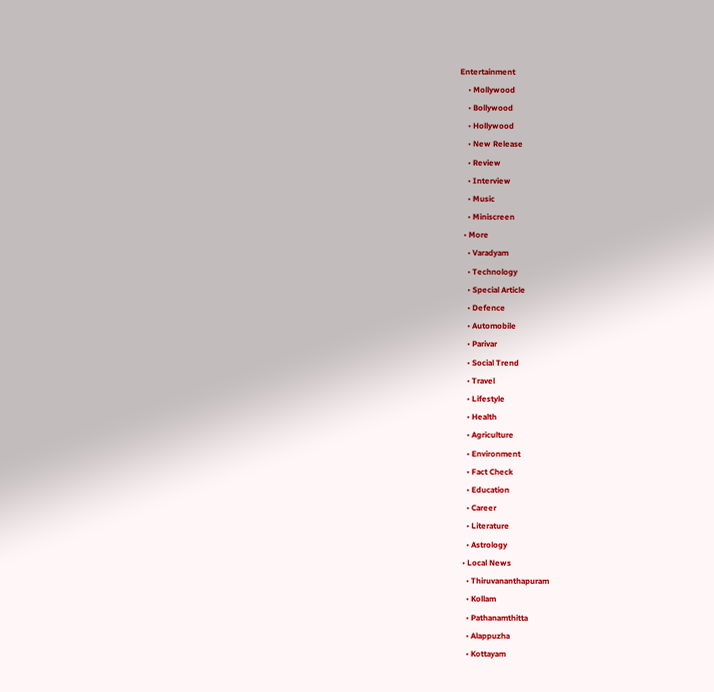Entertainment
    • Mollywood
    • Bollywood
    • Hollywood
    • New Release
    • Review
    • Interview
    • Music
    • Miniscreen
  • More
    • Varadyam
    • Technology
    • Special Article
    • Defence
    • Automobile
    • Parivar
    • Social Trend
    • Travel
    • Lifestyle
    • Health
    • Agriculture
    • Environment
    • Fact Check
    • Education
    • Career
    • Literature
    • Astrology
  • Local News
    • Thiruvananthapuram
    • Kollam
    • Pathanamthitta
    • Alappuzha
    • Kottayam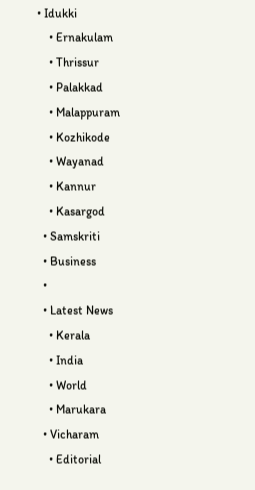• Idukki
    • Ernakulam
    • Thrissur
    • Palakkad
    • Malappuram
    • Kozhikode
    • Wayanad
    • Kannur
    • Kasargod
  • Samskriti
  • Business
  •
  • Latest News
    • Kerala
    • India
    • World
    • Marukara
  • Vicharam
    • Editorial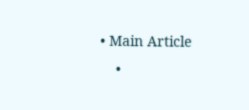• Main Article
    •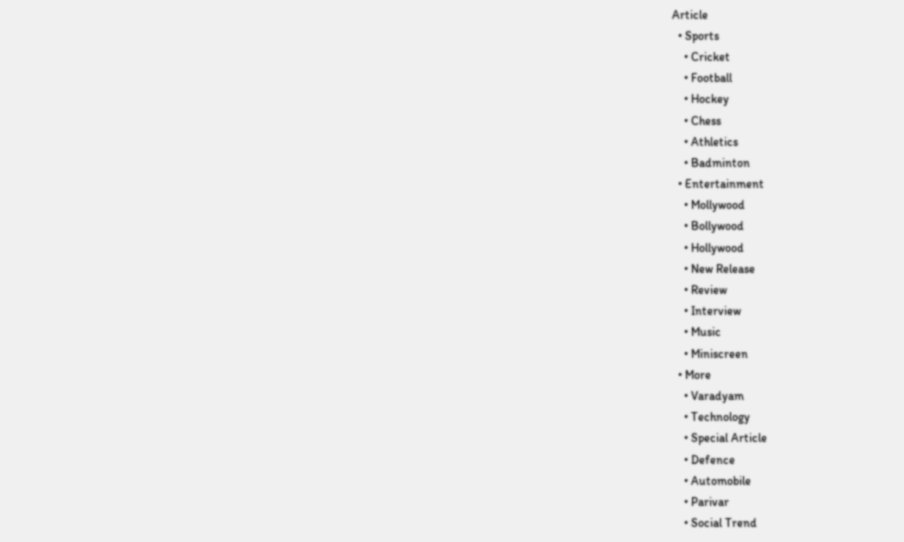Article
  • Sports
    • Cricket
    • Football
    • Hockey
    • Chess
    • Athletics
    • Badminton
  • Entertainment
    • Mollywood
    • Bollywood
    • Hollywood
    • New Release
    • Review
    • Interview
    • Music
    • Miniscreen
  • More
    • Varadyam
    • Technology
    • Special Article
    • Defence
    • Automobile
    • Parivar
    • Social Trend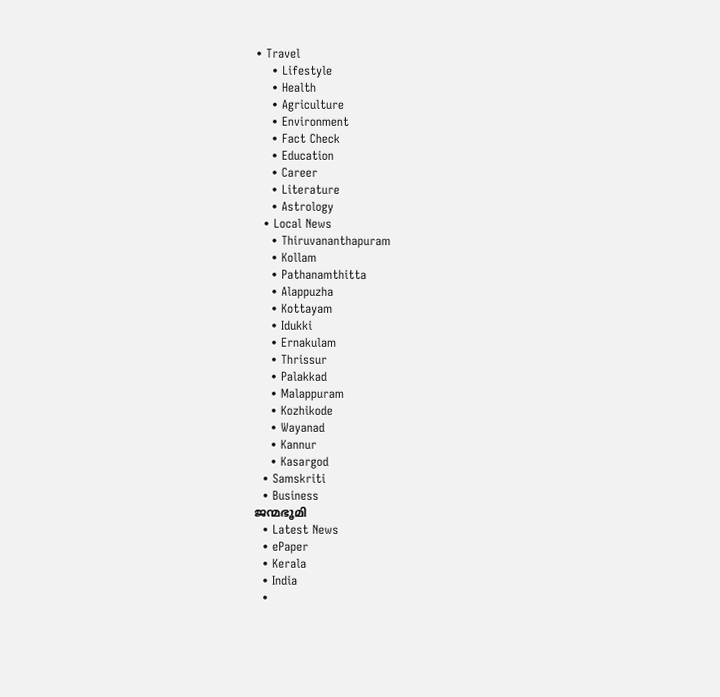• Travel
    • Lifestyle
    • Health
    • Agriculture
    • Environment
    • Fact Check
    • Education
    • Career
    • Literature
    • Astrology
  • Local News
    • Thiruvananthapuram
    • Kollam
    • Pathanamthitta
    • Alappuzha
    • Kottayam
    • Idukki
    • Ernakulam
    • Thrissur
    • Palakkad
    • Malappuram
    • Kozhikode
    • Wayanad
    • Kannur
    • Kasargod
  • Samskriti
  • Business
ജന്മഭൂമി
  • Latest News
  • ePaper
  • Kerala
  • India
  •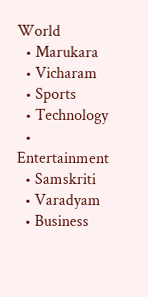World
  • Marukara
  • Vicharam
  • Sports
  • Technology
  • Entertainment
  • Samskriti
  • Varadyam
  • Business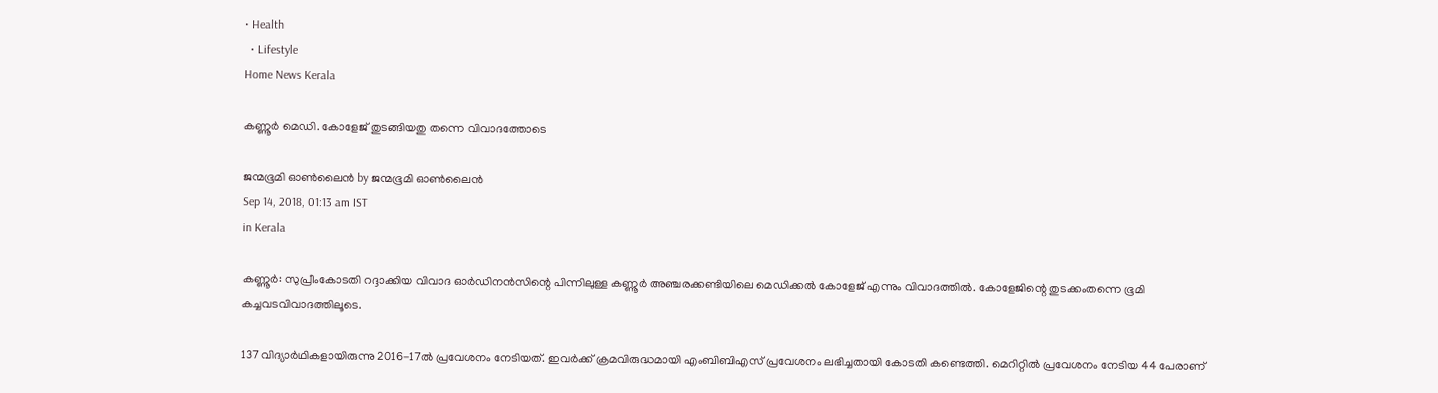• Health
  • Lifestyle
Home News Kerala

കണ്ണൂര്‍ മെഡി. കോളേജ് തുടങ്ങിയതു തന്നെ വിവാദത്തോടെ

ജന്മഭൂമി ഓണ്‍ലൈന്‍ by ജന്മഭൂമി ഓണ്‍ലൈന്‍
Sep 14, 2018, 01:13 am IST
in Kerala

കണ്ണൂര്‍: സുപ്രീംകോടതി റദ്ദാക്കിയ വിവാദ ഓര്‍ഡിനന്‍സിന്റെ പിന്നിലുള്ള കണ്ണൂര്‍ അഞ്ചരക്കണ്ടിയിലെ മെഡിക്കല്‍ കോളേജ് എന്നും വിവാദത്തില്‍. കോളേജിന്റെ തുടക്കംതന്നെ ഭൂമി കച്ചവടവിവാദത്തിലൂടെ.

137 വിദ്യാര്‍ഥികളായിരുന്നു 2016-17ല്‍ പ്രവേശനം നേടിയത്. ഇവര്‍ക്ക് ക്രമവിരുദ്ധമായി എംബിബിഎസ് പ്രവേശനം ലഭിച്ചതായി കോടതി കണ്ടെത്തി. മെറിറ്റില്‍ പ്രവേശനം നേടിയ 44 പേരാണ്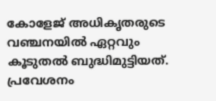കോളേജ് അധികൃതരുടെ വഞ്ചനയില്‍ ഏറ്റവും കൂടുതല്‍ ബുദ്ധിമുട്ടിയത്. പ്രവേശനം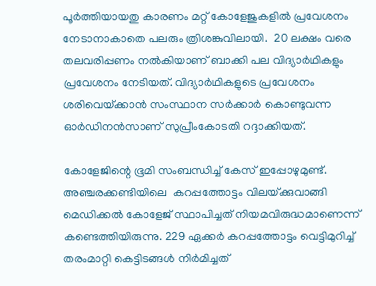പൂര്‍ത്തിയായതു കാരണം മറ്റ് കോളേജുകളില്‍ പ്രവേശനം നേടാനാകാതെ പലരും ത്രിശങ്കുവിലായി.  20 ലക്ഷം വരെ തലവരിപ്പണം നല്‍കിയാണ് ബാക്കി പല വിദ്യാര്‍ഥികളും പ്രവേശനം നേടിയത്. വിദ്യാര്‍ഥികളുടെ പ്രവേശനം ശരിവെയ്‌ക്കാന്‍ സംസ്ഥാന സര്‍ക്കാര്‍ കൊണ്ടുവന്ന ഓര്‍ഡിനന്‍സാണ് സുപ്രീംകോടതി റദ്ദാക്കിയത്.

കോളേജിന്റെ ഭൂമി സംബന്ധിച്ച് കേസ് ഇപ്പോഴുമുണ്ട്. അഞ്ചരക്കണ്ടിയിലെ  കറപ്പത്തോട്ടം വിലയ്‌ക്കുവാങ്ങി മെഡിക്കല്‍ കോളേജ് സ്ഥാപിച്ചത് നിയമവിരുദ്ധമാണെന്ന് കണ്ടെത്തിയിരുന്നു. 229 ഏക്കര്‍ കറപ്പത്തോട്ടം വെട്ടിമുറിച്ച് തരംമാറ്റി കെട്ടിടങ്ങള്‍ നിര്‍മിച്ചത്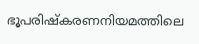ഭൂപരിഷ്‌കരണനിയമത്തിലെ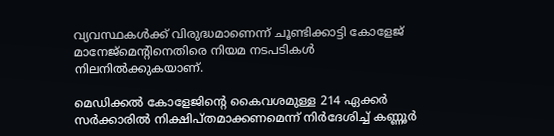വ്യവസ്ഥകള്‍ക്ക് വിരുദ്ധമാണെന്ന് ചൂണ്ടിക്കാട്ടി കോളേജ് മാനേജ്‌മെന്റിനെതിരെ നിയമ നടപടികള്‍ നിലനില്‍ക്കുകയാണ്.

മെഡിക്കല്‍ കോളേജിന്റെ കൈവശമുള്ള 214 ഏക്കര്‍ സര്‍ക്കാരില്‍ നിക്ഷിപ്തമാക്കണമെന്ന് നിര്‍ദേശിച്ച് കണ്ണൂര്‍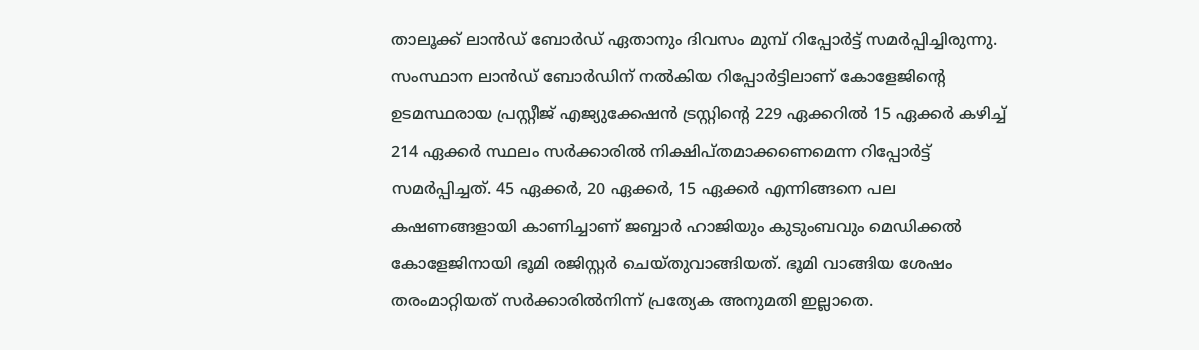താലൂക്ക് ലാന്‍ഡ് ബോര്‍ഡ് ഏതാനും ദിവസം മുമ്പ് റിപ്പോര്‍ട്ട് സമര്‍പ്പിച്ചിരുന്നു. സംസ്ഥാന ലാന്‍ഡ് ബോര്‍ഡിന് നല്‍കിയ റിപ്പോര്‍ട്ടിലാണ് കോളേജിന്റെ ഉടമസ്ഥരായ പ്രസ്റ്റീജ് എജ്യുക്കേഷന്‍ ട്രസ്റ്റിന്റെ 229 ഏക്കറില്‍ 15 ഏക്കര്‍ കഴിച്ച് 214 ഏക്കര്‍ സ്ഥലം സര്‍ക്കാരില്‍ നിക്ഷിപ്തമാക്കണെമെന്ന റിപ്പോര്‍ട്ട് സമര്‍പ്പിച്ചത്. 45 ഏക്കര്‍, 20 ഏക്കര്‍, 15 ഏക്കര്‍ എന്നിങ്ങനെ പല കഷണങ്ങളായി കാണിച്ചാണ് ജബ്ബാര്‍ ഹാജിയും കുടുംബവും മെഡിക്കല്‍ കോളേജിനായി ഭൂമി രജിസ്റ്റര്‍ ചെയ്തുവാങ്ങിയത്. ഭൂമി വാങ്ങിയ ശേഷം തരംമാറ്റിയത് സര്‍ക്കാരില്‍നിന്ന് പ്രത്യേക അനുമതി ഇല്ലാതെ.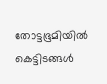തോട്ടഭൂമിയില്‍ കെട്ടിടങ്ങള്‍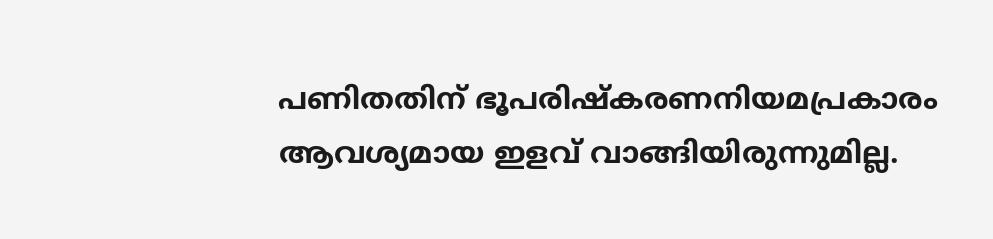പണിതതിന് ഭൂപരിഷ്‌കരണനിയമപ്രകാരം ആവശ്യമായ ഇളവ് വാങ്ങിയിരുന്നുമില്ല.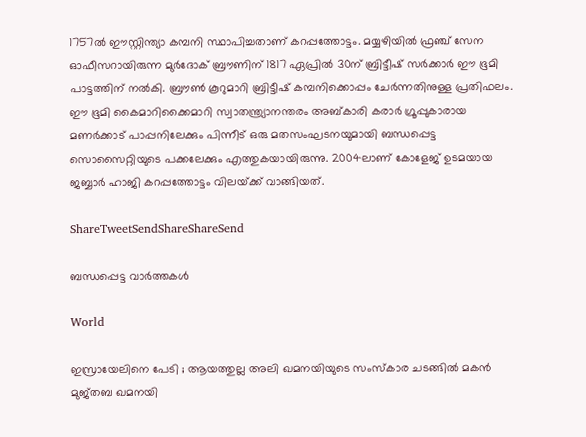1757ല്‍ ഈസ്റ്റിന്ത്യാ കമ്പനി സ്ഥാപിച്ചതാണ് കറപ്പത്തോട്ടം. മയ്യഴിയില്‍ ഫ്രഞ്ച് സേന ഓഫീസറായിരുന്ന മുര്‍ദോക് ബ്രൗണിന് 1817 ഏപ്രില്‍ 30ന് ബ്രിട്ടീഷ് സര്‍ക്കാര്‍ ഈ ഭൂമി പാട്ടത്തിന് നല്‍കി. ബ്രൗണ്‍ കൂറുമാറി ബ്രിട്ടീഷ് കമ്പനിക്കൊപ്പം ചേര്‍ന്നതിനുള്ള പ്രതിഫലം. ഈ ഭൂമി കൈമാറിക്കൈമാറി സ്വാതന്ത്ര്യാനന്തരം അബ്കാരി കരാര്‍ ഗ്രൂപ്പുകാരായ മണര്‍ക്കാട് പാപ്പനിലേക്കും പിന്നീട് ഒരു മതസംഘടനയുമായി ബന്ധപ്പെട്ട സൊസൈറ്റിയുടെ പക്കലേക്കും എത്തുകയായിരുന്നു. 2004ലാണ് കോളേജ് ഉടമയായ ജബ്ബാര്‍ ഹാജി കറപ്പത്തോട്ടം വിലയ്‌ക്ക് വാങ്ങിയത്.

ShareTweetSendShareShareSend

ബന്ധപ്പെട്ട വാര്‍ത്തകള്‍

World

ഇസ്രായേലിനെ പേടി ; ആയത്തുല്ല അലി ഖമനയിയുടെ സംസ്കാര ചടങ്ങിൽ മകൻ മുജ്തബ ഖമനയി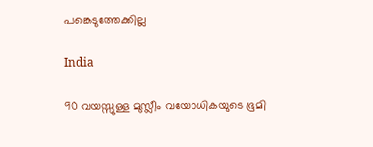പങ്കെടുത്തേക്കില്ല

India

90 വയസ്സുള്ള മുസ്ലീം വയോധികയുടെ ഭൂമി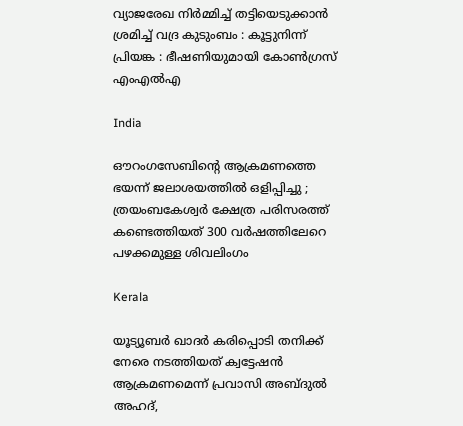വ്യാജരേഖ നിർമ്മിച്ച് തട്ടിയെടുക്കാൻ ശ്രമിച്ച് വദ്ര കുടുംബം : കൂട്ടുനിന്ന് പ്രിയങ്ക : ഭീഷണിയുമായി കോൺഗ്രസ് എംഎൽഎ

India

ഔറംഗസേബിന്റെ ആക്രമണത്തെ ഭയന്ന് ജലാശയത്തിൽ ഒളിപ്പിച്ചു ; ത്രയംബകേശ്വർ ക്ഷേത്ര പരിസരത്ത്  കണ്ടെത്തിയത് 300 വർഷത്തിലേറെ പഴക്കമുള്ള ശിവലിംഗം

Kerala

യൂട്യൂബര്‍ ഖാദര്‍ കരിപ്പൊടി തനിക്ക് നേരെ നടത്തിയത് ക്വട്ടേഷന്‍ ആക്രമണമെന്ന് പ്രവാസി അബ്ദുല്‍ അഹദ്,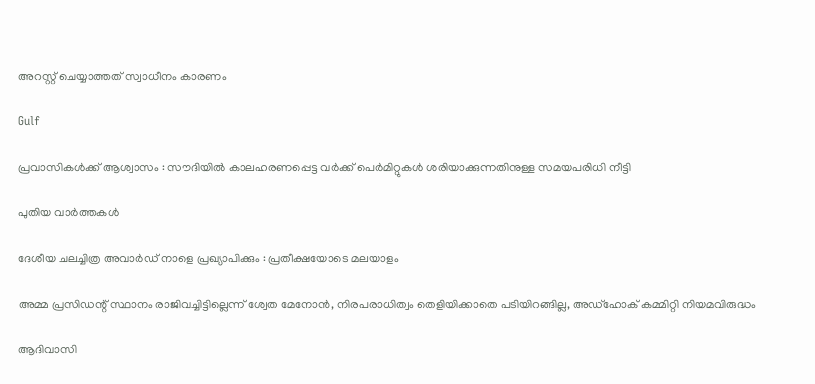അറസ്റ്റ് ചെയ്യാത്തത് സ്വാധീനം കാരണം

Gulf

പ്രവാസികൾക്ക് ആശ്വാസം : സൗദിയിൽ കാലഹരണപ്പെട്ട വർക്ക് പെർമിറ്റുകൾ ശരിയാക്കുന്നതിനുള്ള സമയപരിധി നീട്ടി

പുതിയ വാര്‍ത്തകള്‍

ദേശീയ ചലച്ചിത്ര അവാര്‍ഡ് നാളെ പ്രഖ്യാപിക്കും : പ്രതീക്ഷയോടെ മലയാളം

അമ്മ പ്രസിഡന്റ് സ്ഥാനം രാജിവച്ചിട്ടില്ലെന്ന് ശ്വേത മേനോന്‍, നിരപരാധിത്വം തെളിയിക്കാതെ പടിയിറങ്ങില്ല, അഡ്‌ഹോക് കമ്മിറ്റി നിയമവിരുദ്ധം

ആദിവാസി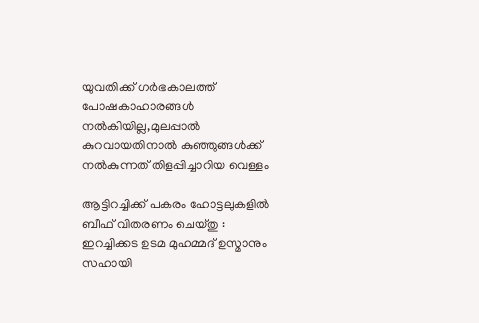യുവതിക്ക് ഗര്‍ഭകാലത്ത് പോഷകാഹാരങ്ങള്‍ നല്‍കിയില്ല,മുലപ്പാല്‍ കുറവായതിനാല്‍ കുഞ്ഞുങ്ങള്‍ക്ക് നല്‍കുന്നത് തിളപ്പിച്ചാറിയ വെള്ളം

ആട്ടിറച്ചിക്ക് പകരം ഹോട്ടലുകളിൽ ബീഫ് വിതരണം ചെയ്തു : ഇറച്ചിക്കട ഉടമ മുഹമ്മദ് ഉസ്മാനും സഹായി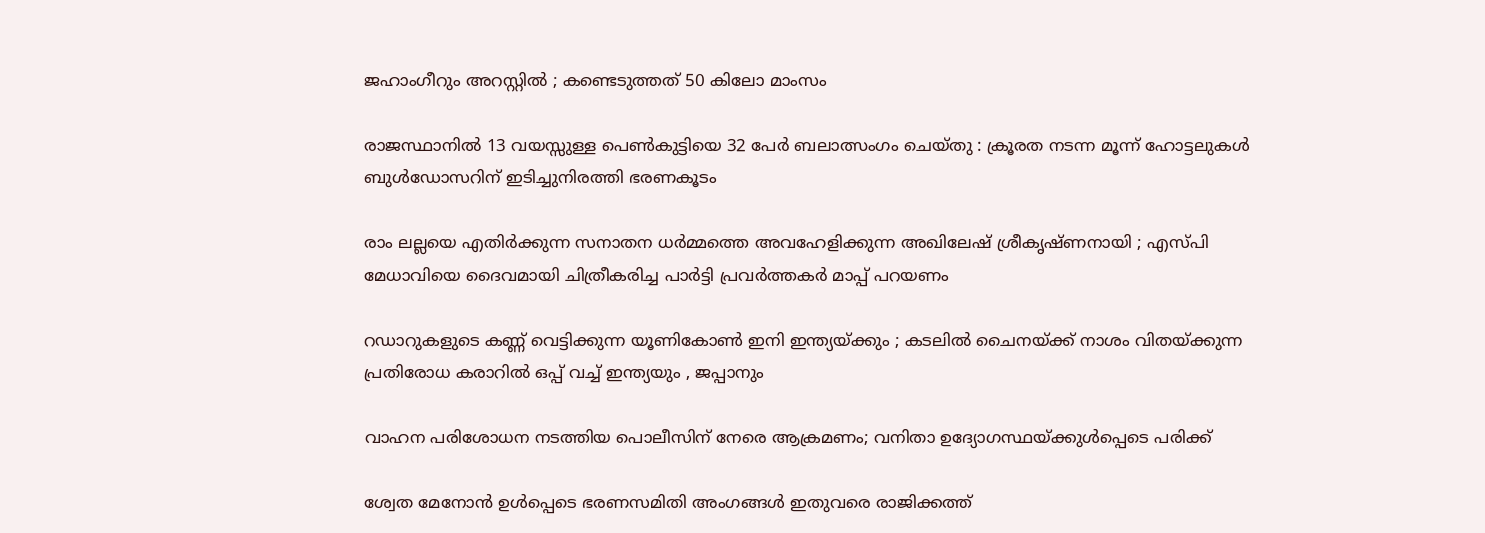ജഹാംഗീറും അറസ്റ്റിൽ ; കണ്ടെടുത്തത് 50 കിലോ മാംസം

രാജസ്ഥാനിൽ 13 വയസ്സുള്ള പെൺകുട്ടിയെ 32 പേർ ബലാത്സംഗം ചെയ്തു : ക്രൂരത നടന്ന മൂന്ന് ഹോട്ടലുകൾ ബുൾഡോസറിന് ഇടിച്ചുനിരത്തി ഭരണകൂടം

രാം ലല്ലയെ എതിർക്കുന്ന സനാതന ധർമ്മത്തെ അവഹേളിക്കുന്ന അഖിലേഷ് ശ്രീകൃഷ്ണനായി ; എസ്പി മേധാവിയെ ദൈവമായി ചിത്രീകരിച്ച പാർട്ടി പ്രവർത്തകർ മാപ്പ് പറയണം

റഡാറുകളുടെ കണ്ണ് വെട്ടിക്കുന്ന യൂണികോൺ ഇനി ഇന്ത്യയ്‌ക്കും ; കടലിൽ ചൈനയ്‌ക്ക് നാശം വിതയ്‌ക്കുന്ന പ്രതിരോധ കരാറിൽ ഒപ്പ് വച്ച് ഇന്ത്യയും , ജപ്പാനും

വാഹന പരിശോധന നടത്തിയ പൊലീസിന് നേരെ ആക്രമണം; വനിതാ ഉദ്യോഗസ്ഥയ്‌ക്കുള്‍പ്പെടെ പരിക്ക്

ശ്വേത മേനോന്‍ ഉള്‍പ്പെടെ ഭരണസമിതി അംഗങ്ങള്‍ ഇതുവരെ രാജിക്കത്ത്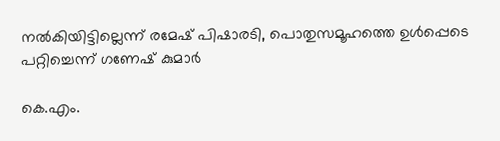നല്‍കിയിട്ടില്ലെന്ന് രമേഷ് പിഷാരടി, പൊതുസമൂഹത്തെ ഉള്‍പ്പെടെ പറ്റിച്ചെന്ന് ഗണേഷ് കുമാര്‍

കെ.എം.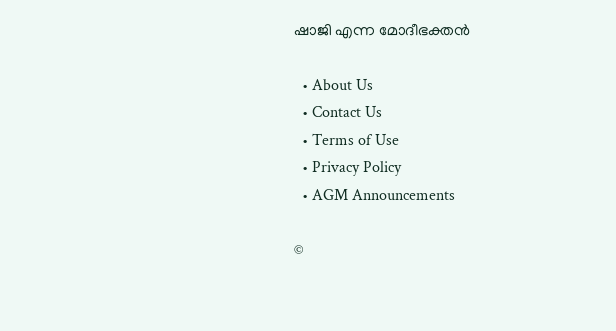ഷാജി എന്ന മോദീഭക്തന്‍

  • About Us
  • Contact Us
  • Terms of Use
  • Privacy Policy
  • AGM Announcements

©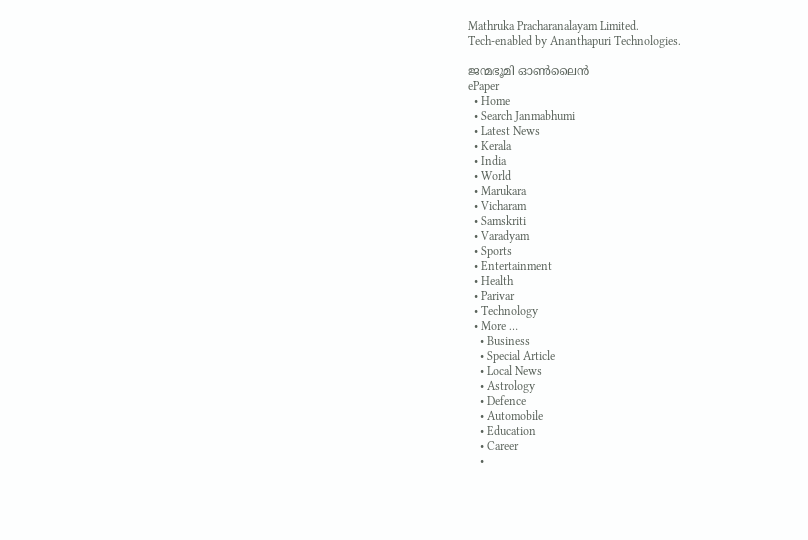Mathruka Pracharanalayam Limited.
Tech-enabled by Ananthapuri Technologies.

ജന്മഭൂമി ഓണ്‍ലൈന്‍
ePaper
  • Home
  • Search Janmabhumi
  • Latest News
  • Kerala
  • India
  • World
  • Marukara
  • Vicharam
  • Samskriti
  • Varadyam
  • Sports
  • Entertainment
  • Health
  • Parivar
  • Technology
  • More …
    • Business
    • Special Article
    • Local News
    • Astrology
    • Defence
    • Automobile
    • Education
    • Career
    •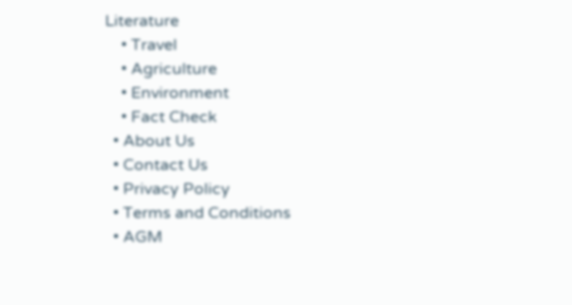Literature
    • Travel
    • Agriculture
    • Environment
    • Fact Check
  • About Us
  • Contact Us
  • Privacy Policy
  • Terms and Conditions
  • AGM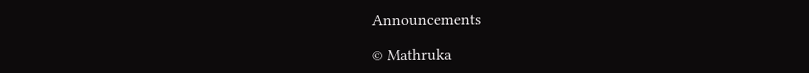Announcements

© Mathruka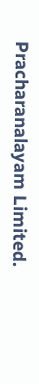Pracharanalayam Limited.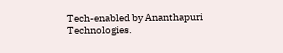Tech-enabled by Ananthapuri Technologies.